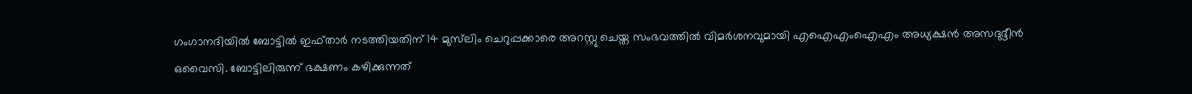ഗംഗാനദിയില്‍ ബോട്ടില്‍ ഇഫ്താര്‍ നടത്തിയതിന് 14 മുസ്‍ലിം ചെറുപ്പക്കാരെ അറസ്റ്റു ചെയ്ത സംഭവത്തില്‍ വിമര്‍ശനവുമായി എഐഎംഐഎം അധ്യക്ഷന്‍ അസദുദ്ദീൻ ഒവൈസി. ബോട്ടിലിരുന്ന് ഭക്ഷണം കഴിക്കുന്നത്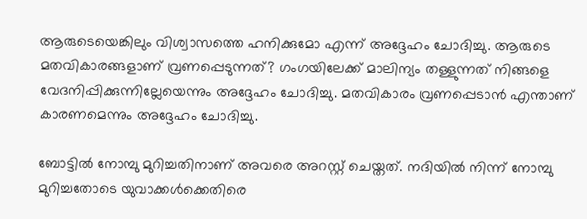ആരുടെയെങ്കിലും വിശ്വാസത്തെ ഹനിക്കുമോ എന്ന് അദ്ദേഹം ചോദിച്ചു. ആരുടെ മതവികാരങ്ങളാണ് വ്രണപ്പെടുന്നത്? ഗംഗയിലേക്ക് മാലിന്യം തള്ളുന്നത് നിങ്ങളെ വേദനിപ്പിക്കുന്നില്ലേയെന്നും അദ്ദേഹം ചോദിച്ചു. മതവികാരം വ്രണപ്പെടാന്‍ എന്താണ് കാരണമെന്നും അദ്ദേഹം ചോദിച്ചു.

ബോട്ടില്‍ നോമ്പു മുറിച്ചതിനാണ് അവരെ അറസ്റ്റ് ചെയ്തത്. നദിയില്‍ നിന്ന് നോമ്പു മുറിച്ചതോടെ യുവാക്കള്‍ക്കെതിരെ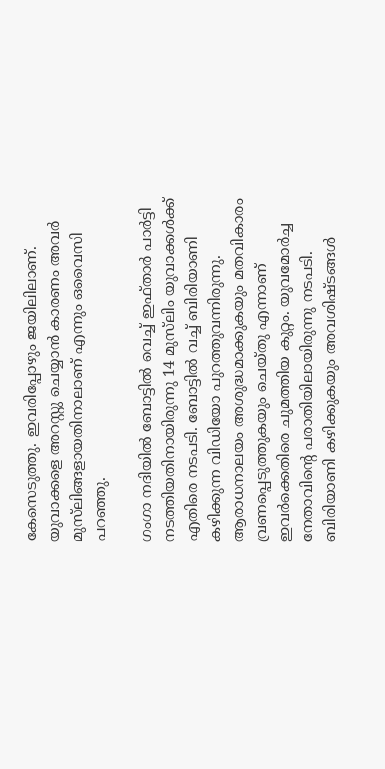കേസെടുത്തു. ഇവരിപ്പോഴും ജയിലിലാണ്. യുവാക്കളെ അറസ്റ്റു ചെയ്യാന്‍ കാരണം അവർ മുസ്‍ലിങ്ങളായതിനാലാണ് എന്നും ഒവൈസി പറഞ്ഞു.

ഗംഗാ നദിയില്‍ ബോട്ടില്‍ വെച്ച് ഇഫ്താര്‍ പാര്‍ട്ടി നടത്തിയതിനായിരുന്നു 14 മുസ്‍ലിം യുവാക്കള്‍ക്ക് എതിരെ നടപടി. ബോട്ടില്‍ വച്ച് ബിരിയാണി കഴിക്കുന്ന വിഡിയോ പുറത്തുവന്നിരുന്നു. ആരാധനാലയം അശുദ്ധമാക്കുകയും മതവികാരം വ്രണപ്പെടുത്തുകയും ചെയ്തു എന്നാണ് ഇവര്‍ക്കെതിരെ ചുമത്തിയ കുറ്റം. യുവമോര്‍ച്ച നേതാവിന്‍റെ പരാതിയിലായിരുന്നു നടപടി. ബിരിയാണി കഴിക്കുകയും അവശിഷ്ടങ്ങള്‍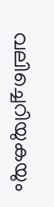വലിച്ചെറിയുകയും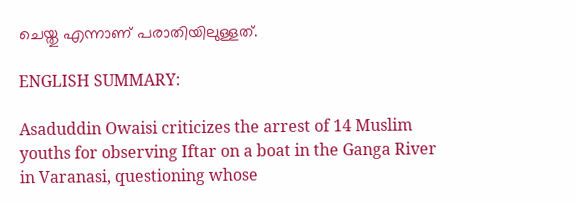ചെയ്തു എന്നാണ് പരാതിയിലുള്ളത്.

ENGLISH SUMMARY:

Asaduddin Owaisi criticizes the arrest of 14 Muslim youths for observing Iftar on a boat in the Ganga River in Varanasi, questioning whose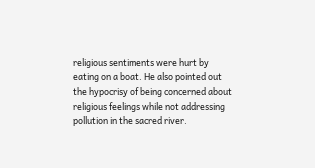religious sentiments were hurt by eating on a boat. He also pointed out the hypocrisy of being concerned about religious feelings while not addressing pollution in the sacred river.